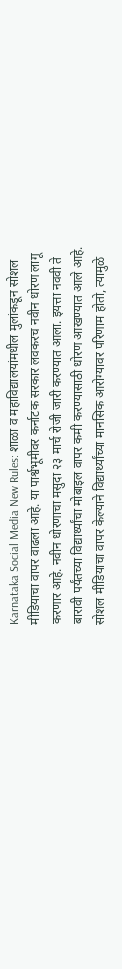Karnataka Social Media New Rules: शाळा व महाविद्यालयांमधील मुलांकडून सोशल मीडियाचा वापर वाढला आहे. या पार्श्वभूमीवर कर्नाटक सरकार लवकरच नवीन धोरण लागू करणार आहे. नवीन धोरणाचा मसुदा २३ मार्च रोजी जारी करण्यात आला. इयत्ता नववी ते बारावी पर्यंतच्या विद्यार्थ्यांचा मोबाइल वापर कमी करण्यासाठी धोरण आखण्यात आले आहे. सोशल मीडियाचा वापर केल्याने विद्यार्थ्यांच्या मानसिक आरोग्यावर परिणाम होतो, त्यामुळे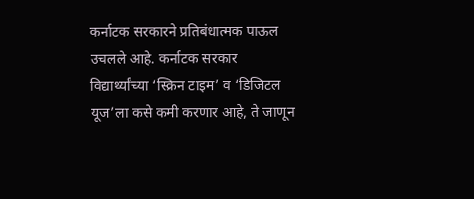कर्नाटक सरकारने प्रतिबंधात्मक पाऊल उचलले आहे. कर्नाटक सरकार विद्यार्थ्यांच्या ‘स्क्रिन टाइम’ व ‘डिजिटल यूज’ला कसे कमी करणार आहे, ते जाणून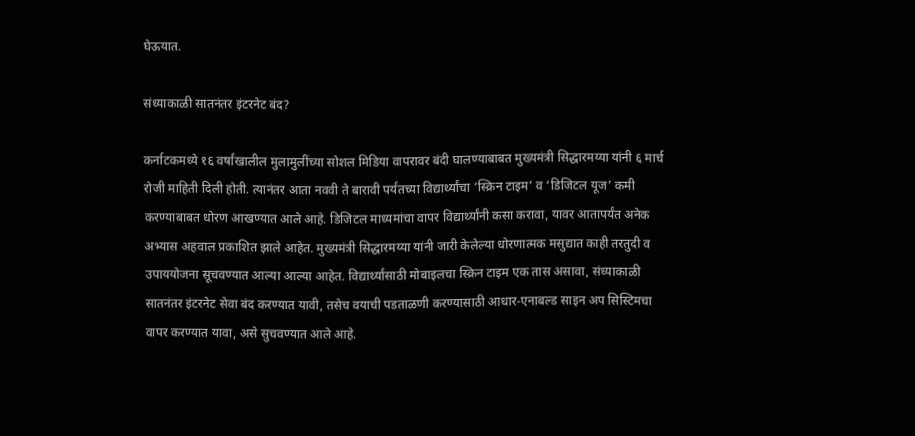घेऊयात.

संध्याकाळी सातनंतर इंटरनेट बंद?

कर्नाटकमध्ये १६ वर्षांखालील मुलामुलींच्या सोशल मिडिया वापरावर बंदी घालण्याबाबत मुख्यमंत्री सिद्धारमय्या यांनी ६ मार्च रोजी माहिती दिली होती. त्यानंतर आता नववी ते बारावी पर्यंतच्या विद्यार्थ्यांचा ‘स्क्रिन टाइम’ व ‘डिजिटल यूज’ कमी करण्याबाबत धोरण आखण्यात आले आहे. डिजिटल माध्यमांचा वापर विद्यार्थ्यांनी कसा करावा, यावर आतापर्यंत अनेक अभ्यास अहवाल प्रकाशित झाले आहेत. मुख्यमंत्री सिद्धारमय्या यांनी जारी केलेल्या धोरणात्मक मसुद्यात काही तरतुदी व उपाययोजना सूचवण्यात आल्या आल्या आहेत. विद्यार्थ्यांसाठी मोबाइलचा स्क्रिन टाइम एक तास असावा, संध्याकाळी सातनंतर इंटरनेट सेवा बंद करण्यात यावी, तसेच वयाची पडताळणी करण्यासाठी आधार-एनाबल्ड साइन अप सिस्टिमचा वापर करण्यात यावा, असे सुचवण्यात आले आहे.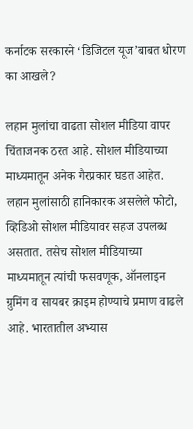कर्नाटक सरकारने ‘डिजिटल यूज’बाबत धोरण का आखले?

लहान मुलांचा वाढता सोशल मीडिया वापर चिंताजनक ठरत आहे. सोशल मीडियाच्या माध्यमातून अनेक गैरप्रकार घडत आहेत. लहान मुलांसाठी हानिकारक असलेले फोटो, व्हिडिओ सोशल मीडियावर सहज उपलब्ध असतात. तसेच सोशल मीडियाच्या माध्यमातून त्यांची फसवणूक, ऑनलाइन ग्रुमिंग व सायबर क्राइम होण्याचे प्रमाण वाढले आहे. भारतातील अभ्यास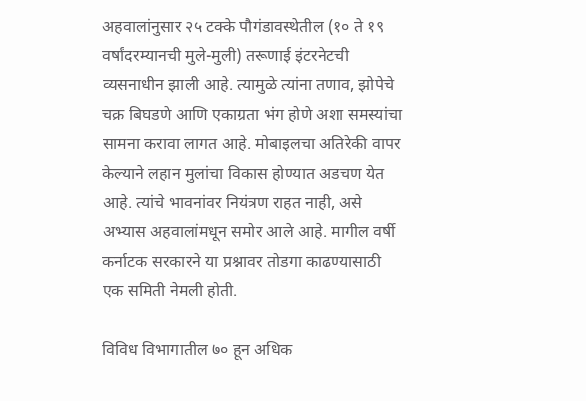अहवालांनुसार २५ टक्के पौगंडावस्थेतील (१० ते १९ वर्षांदरम्यानची मुले-मुली) तरूणाई इंटरनेटची व्यसनाधीन झाली आहे. त्यामुळे त्यांना तणाव, झोपेचे चक्र बिघडणे आणि एकाग्रता भंग होणे अशा समस्यांचा सामना करावा लागत आहे. मोबाइलचा अतिरेकी वापर केल्याने लहान मुलांचा विकास होण्यात अडचण येत आहे. त्यांचे भावनांवर नियंत्रण राहत नाही, असे अभ्यास अहवालांमधून समोर आले आहे. मागील वर्षी कर्नाटक सरकारने या प्रश्नावर तोडगा काढण्यासाठी एक समिती नेमली होती.

विविध विभागातील ७० हून अधिक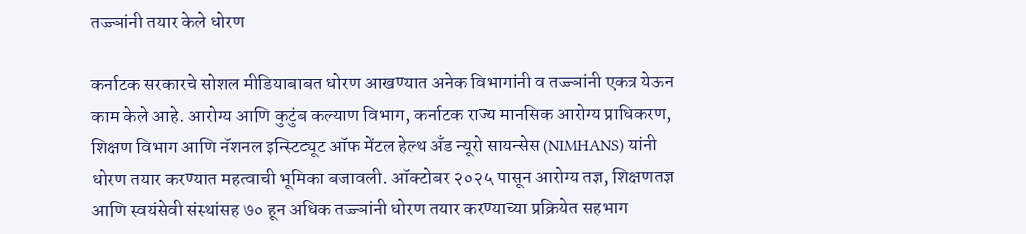तज्ज्ञांनी तयार केले धोरण

कर्नाटक सरकारचे सोशल मीडियाबाबत धोरण आखण्यात अनेक विभागांनी व तज्ज्ञांनी एकत्र येऊन काम केले आहे. आरोग्य आणि कुटुंब कल्याण विभाग, कर्नाटक राज्य मानसिक आरोग्य प्राधिकरण, शिक्षण विभाग आणि नॅशनल इन्स्टिट्यूट ऑफ मेंटल हेल्थ अँड न्यूरो सायन्सेस (NIMHANS) यांनी धोरण तयार करण्यात महत्वाची भूमिका बजावली. ऑक्टोबर २०२५ पासून आरोग्य तज्ञ, शिक्षणतज्ञ आणि स्वयंसेवी संस्थांसह ७० हून अधिक तज्ज्ञांनी धोरण तयार करण्याच्या प्रक्रियेत सहभाग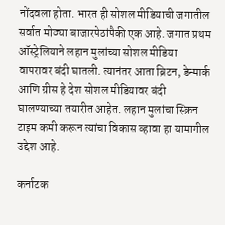नोंदवला होता. भारत ही सोशल मीडियाची जगातील सर्वात मोठ्या बाजारपेठांपैकी एक आहे. जगात प्रथम ऑस्ट्रेलियाने लहान मुलांच्या सोशल मीडिया वापरावर बंदी घातली. त्यानंतर आता ब्रिटन, डेन्मार्क आणि ग्रीस हे देश सोशल मीडियावर बंदी घालण्याच्या तयारीत आहेत. लहान मुलांचा स्क्रिन टाइम कमी करून त्यांचा विकास व्हावा हा यामागील उद्देश आहे.

कर्नाटक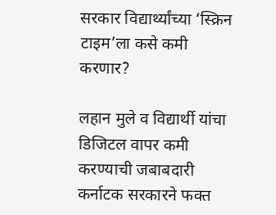सरकार विद्यार्थ्यांच्या ‘स्क्रिन टाइम’ला कसे कमी करणार?

लहान मुले व विद्यार्थी यांचा डिजिटल वापर कमी करण्याची जबाबदारी कर्नाटक सरकारने फक्त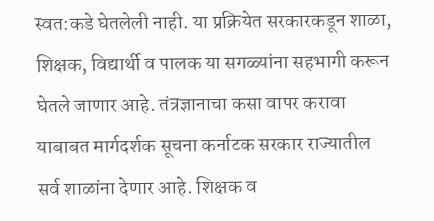स्वत:कडे घेतलेली नाही. या प्रक्रियेत सरकारकडून शाळा, शिक्षक, विद्यार्थी व पालक या सगळ्यांना सहभागी करून घेतले जाणार आहे. तंत्रज्ञानाचा कसा वापर करावा याबाबत मार्गदर्शक सूचना कर्नाटक सरकार राज्यातील सर्व शाळांना देणार आहे. शिक्षक व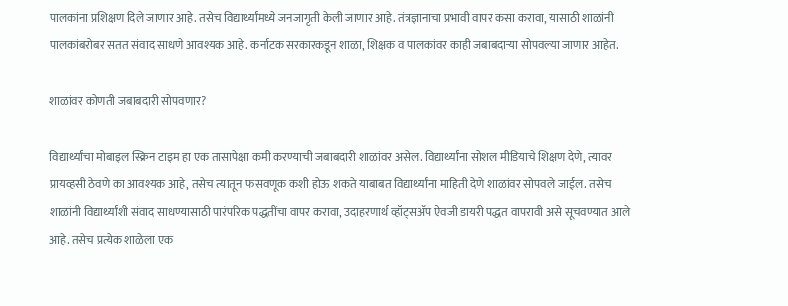पालकांना प्रशिक्षण दिले जाणार आहे. तसेच विद्यार्थ्यांमध्ये जनजागृती केली जाणार आहे. तंत्रज्ञानाचा प्रभावी वापर कसा करावा, यासाठी शाळांनी पालकांबरोबर सतत संवाद साधणे आवश्यक आहे. कर्नाटक सरकारकडून शाळा, शिक्षक व पालकांवर काही जबाबदाऱ्या सोपवल्या जाणार आहेत.

शाळांवर कोणती जबाबदारी सोपवणार?

विद्यार्थ्यांचा मोबाइल स्क्रिन टाइम हा एक तासापेक्षा कमी करण्याची जबाबदारी शाळांवर असेल. विद्यार्थ्यांना सोशल मीडियाचे शिक्षण देणे, त्यावर प्रायव्हसी ठेवणे का आवश्यक आहे, तसेच त्यातून फसवणूक कशी होऊ शकते याबाबत विद्यार्थ्यांना माहिती देणे शाळांवर सोपवले जाईल. तसेच शाळांनी विद्यार्थ्यांशी संवाद साधण्यासाठी पारंपरिक पद्धतींचा वापर करावा, उदाहरणार्थ व्हॉट्सॲप ऐवजी डायरी पद्धत वापरावी असे सूचवण्यात आले आहे. तसेच प्रत्येक शाळेला एक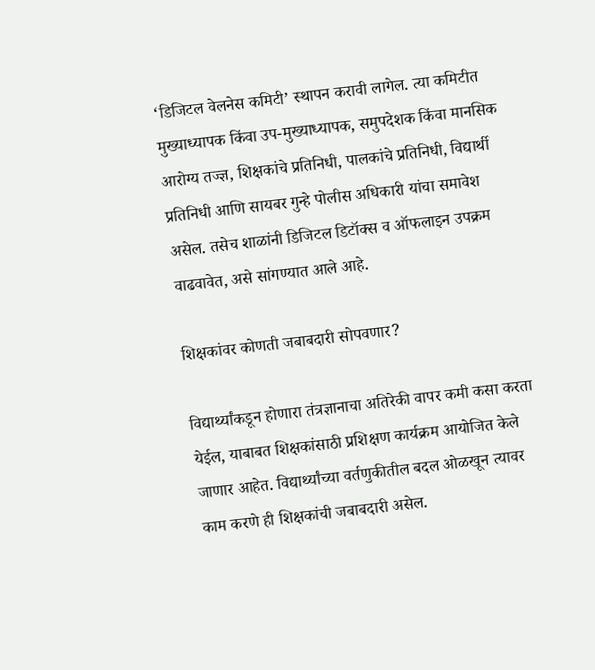‘डिजिटल वेलनेस कमिटी’ स्थापन करावी लागेल. त्या कमिटीत मुख्याध्यापक किंवा उप-मुख्याध्यापक, समुपदेशक किंवा मानसिक आरोग्य तज्ज्ञ, शिक्षकांचे प्रतिनिधी, पालकांचे प्रतिनिधी, विद्यार्थी प्रतिनिधी आणि सायबर गुन्हे पोलीस अधिकारी यांचा समावेश असेल. तसेच शाळांनी डिजिटल डिटॉक्स व ऑफलाइन उपक्रम वाढवावेत, असे सांगण्यात आले आहे.

शिक्षकांवर कोणती जबाबदारी सोपवणार?

विद्यार्थ्यांकडून होणारा तंत्रज्ञानाचा अतिरेकी वापर कमी कसा करता येईल, याबाबत शिक्षकांसाठी प्रशिक्षण कार्यक्रम आयोजित केले जाणार आहेत. विद्यार्थ्यांच्या वर्तणुकीतील बदल ओळखून त्यावर काम करणे ही शिक्षकांची जबाबदारी असेल.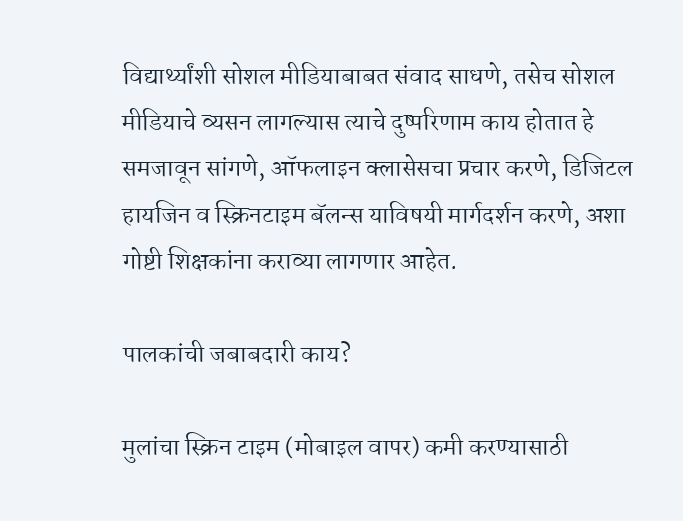विद्यार्थ्यांशी सोशल मीडियाबाबत संवाद साधणे, तसेच सोशल मीडियाचे व्यसन लागल्यास त्याचे दुष्परिणाम काय होतात हे समजावून सांगणे, ऑफलाइन क्लासेसचा प्रचार करणे, डिजिटल हायजिन व स्क्रिनटाइम बॅलन्स याविषयी मार्गदर्शन करणे, अशा गोष्टी शिक्षकांना कराव्या लागणार आहेत.

पालकांची जबाबदारी काय?

मुलांचा स्क्रिन टाइम (मोबाइल वापर) कमी करण्यासाठी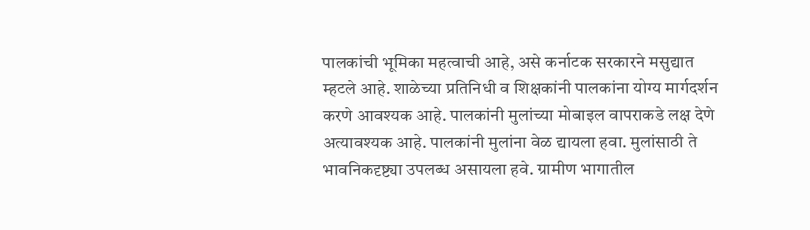पालकांची भूमिका महत्वाची आहे, असे कर्नाटक सरकारने मसुद्यात म्हटले आहे. शाळेच्या प्रतिनिधी व शिक्षकांनी पालकांना योग्य मार्गदर्शन करणे आवश्यक आहे. पालकांनी मुलांच्या मोबाइल वापराकडे लक्ष देणे अत्यावश्यक आहे. पालकांनी मुलांना वेळ द्यायला हवा. मुलांसाठी ते भावनिकदृष्ट्या उपलब्ध असायला हवे. ग्रामीण भागातील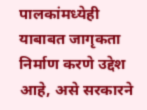पालकांमध्येही याबाबत जागृकता निर्माण करणे उद्देश आहे, असे सरकारने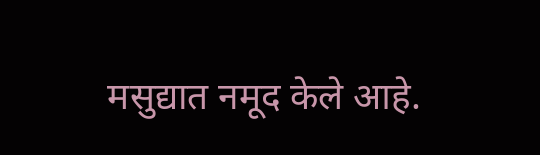मसुद्यात नमूद केले आहे.